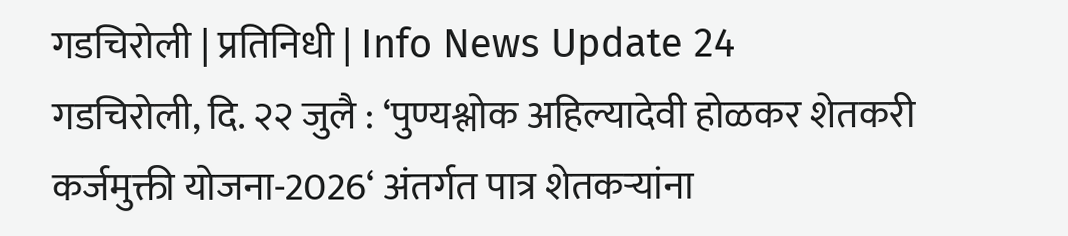गडचिरोली | प्रतिनिधी | Info News Update 24
गडचिरोली, दि. २२ जुलै : ‘पुण्यश्लोक अहिल्यादेवी होळकर शेतकरी कर्जमुक्ती योजना-2026‘ अंतर्गत पात्र शेतकऱ्यांना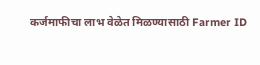कर्जमाफीचा लाभ वेळेत मिळण्यासाठी Farmer ID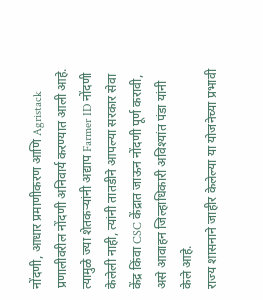नोंदणी, आधार प्रमाणीकरण आणि Agristack प्रणालीवरील नोंदणी अनिवार्य करण्यात आली आहे. त्यामुळे ज्या शेतकऱ्यांनी अद्याप Farmer ID नोंदणी केलेली नाही, त्यांनी तातडीने आपल्या सरकार सेवा केंद्र किंवा CSC केंद्रात जाऊन नोंदणी पूर्ण करावी, असे आवाहन जिल्हाधिकारी अविश्यांत पंडा यांनी केले आहे.
राज्य शासनाने जाहीर केलेल्या या योजनेच्या प्रभावी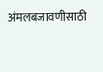अंमलबजावणीसाठी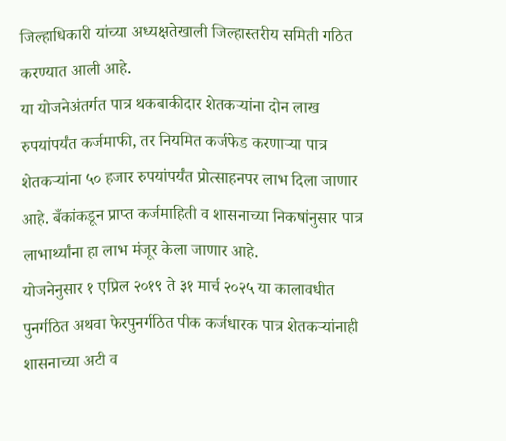जिल्हाधिकारी यांच्या अध्यक्षतेखाली जिल्हास्तरीय समिती गठित करण्यात आली आहे.
या योजनेअंतर्गत पात्र थकबाकीदार शेतकऱ्यांना दोन लाख रुपयांपर्यंत कर्जमाफी, तर नियमित कर्जफेड करणाऱ्या पात्र शेतकऱ्यांना ५० हजार रुपयांपर्यंत प्रोत्साहनपर लाभ दिला जाणार आहे. बँकांकडून प्राप्त कर्जमाहिती व शासनाच्या निकषांनुसार पात्र लाभार्थ्यांना हा लाभ मंजूर केला जाणार आहे.
योजनेनुसार १ एप्रिल २०१९ ते ३१ मार्च २०२५ या कालावधीत पुनर्गठित अथवा फेरपुनर्गठित पीक कर्जधारक पात्र शेतकऱ्यांनाही शासनाच्या अटी व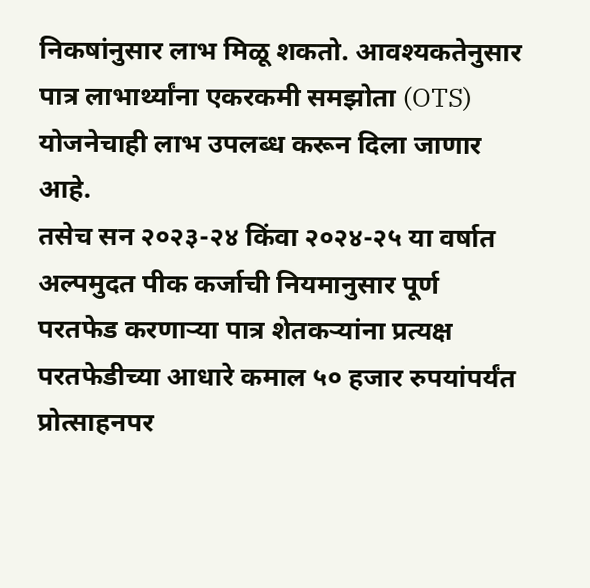निकषांनुसार लाभ मिळू शकतो. आवश्यकतेनुसार पात्र लाभार्थ्यांना एकरकमी समझोता (OTS) योजनेचाही लाभ उपलब्ध करून दिला जाणार आहे.
तसेच सन २०२३-२४ किंवा २०२४-२५ या वर्षात अल्पमुदत पीक कर्जाची नियमानुसार पूर्ण परतफेड करणाऱ्या पात्र शेतकऱ्यांना प्रत्यक्ष परतफेडीच्या आधारे कमाल ५० हजार रुपयांपर्यंत प्रोत्साहनपर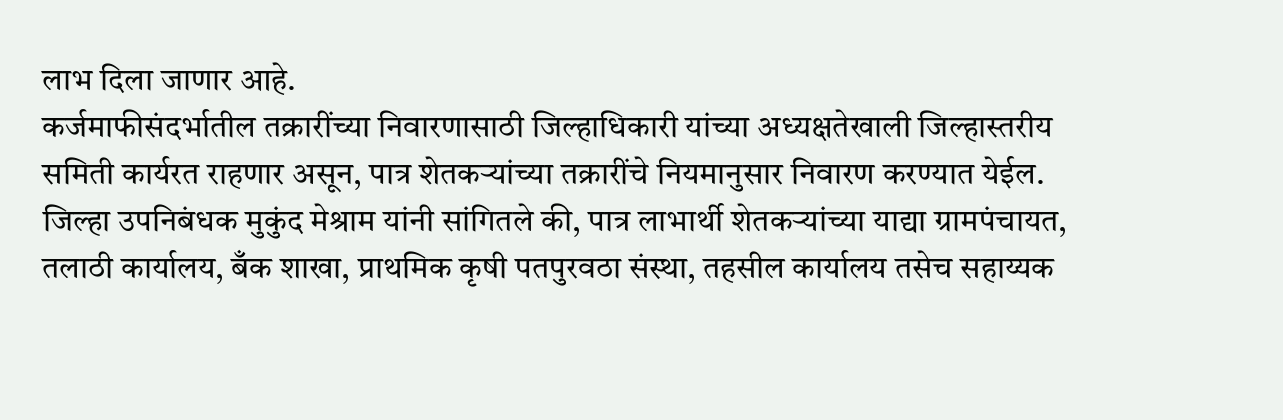लाभ दिला जाणार आहे.
कर्जमाफीसंदर्भातील तक्रारींच्या निवारणासाठी जिल्हाधिकारी यांच्या अध्यक्षतेखाली जिल्हास्तरीय समिती कार्यरत राहणार असून, पात्र शेतकऱ्यांच्या तक्रारींचे नियमानुसार निवारण करण्यात येईल.
जिल्हा उपनिबंधक मुकुंद मेश्राम यांनी सांगितले की, पात्र लाभार्थी शेतकऱ्यांच्या याद्या ग्रामपंचायत, तलाठी कार्यालय, बँक शाखा, प्राथमिक कृषी पतपुरवठा संस्था, तहसील कार्यालय तसेच सहाय्यक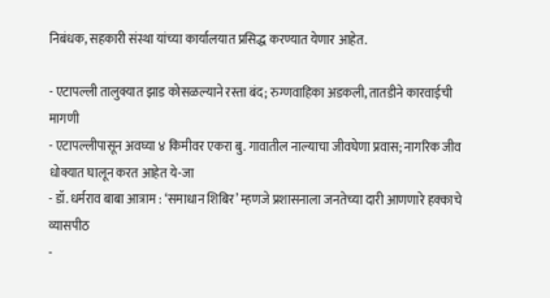निबंधक, सहकारी संस्था यांच्या कार्यालयात प्रसिद्ध करण्यात येणार आहेत.

- एटापल्ली तालुक्यात झाड कोसळल्याने रस्ता बंद; रुग्णवाहिका अडकली, तातडीने कारवाईची मागणी
- एटापल्लीपासून अवघ्या ४ किमीवर एकरा बु. गावातील नाल्याचा जीवघेणा प्रवास; नागरिक जीव धोक्यात घालून करत आहेत ये-जा
- डॉ. धर्मराव बाबा आत्राम : ‘समाधान शिबिर’ म्हणजे प्रशासनाला जनतेच्या दारी आणणारे हक्काचे व्यासपीठ
-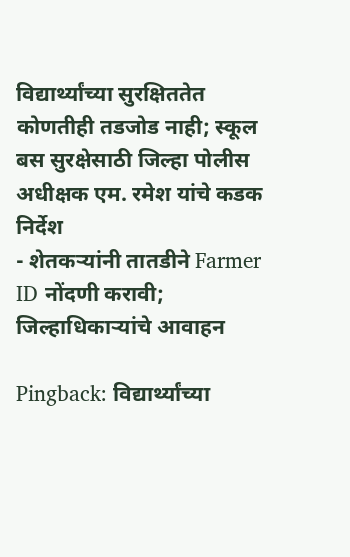विद्यार्थ्यांच्या सुरक्षिततेत कोणतीही तडजोड नाही; स्कूल बस सुरक्षेसाठी जिल्हा पोलीस अधीक्षक एम. रमेश यांचे कडक निर्देश
- शेतकऱ्यांनी तातडीने Farmer ID नोंदणी करावी; जिल्हाधिकाऱ्यांचे आवाहन

Pingback: विद्यार्थ्यांच्या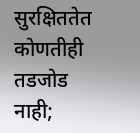सुरक्षिततेत कोणतीही तडजोड नाही;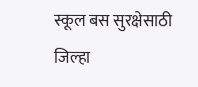स्कूल बस सुरक्षेसाठी जिल्हा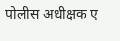पोलीस अधीक्षक ए